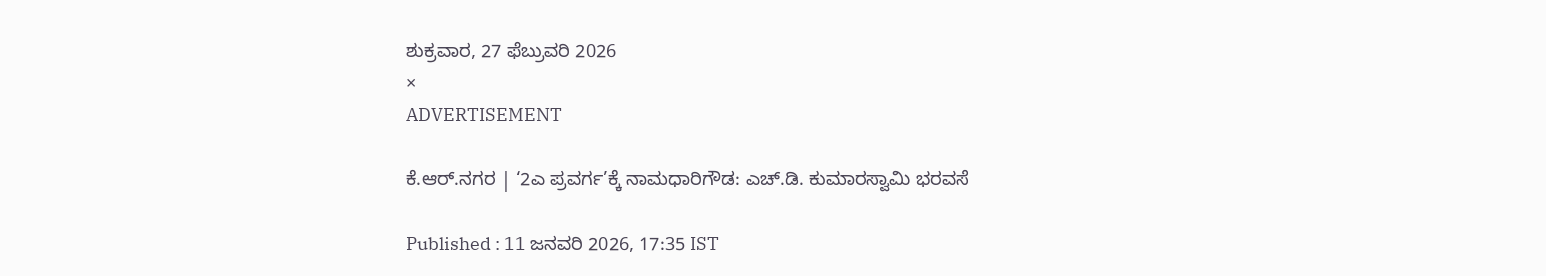ಶುಕ್ರವಾರ, 27 ಫೆಬ್ರುವರಿ 2026
×
ADVERTISEMENT

ಕೆ.ಆರ್.ನಗರ | ‘2ಎ ಪ್ರವರ್ಗ’ಕ್ಕೆ ನಾಮಧಾರಿಗೌಡ: ಎಚ್‌.ಡಿ. ಕುಮಾರಸ್ವಾಮಿ ಭರವಸೆ

Published : 11 ಜನವರಿ 2026, 17:35 IST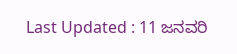Last Updated : 11 ಜನವರಿ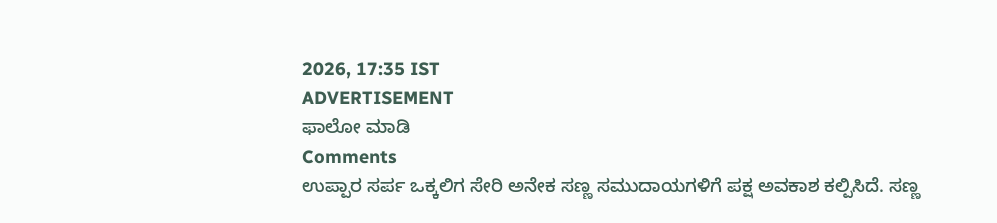2026, 17:35 IST
ADVERTISEMENT
ಫಾಲೋ ಮಾಡಿ
Comments
ಉಪ್ಪಾರ ಸರ್ಪ ಒಕ್ಕಲಿಗ ಸೇರಿ ಅನೇಕ ಸಣ್ಣ ಸಮುದಾಯಗಳಿಗೆ ಪಕ್ಷ ಅವಕಾಶ ಕಲ್ಪಿಸಿದೆ. ಸಣ್ಣ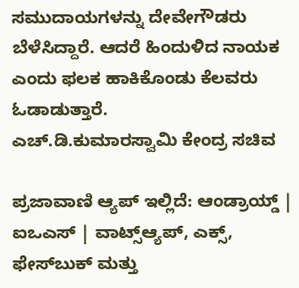ಸಮುದಾಯಗಳನ್ನು ದೇವೇಗೌಡರು ಬೆಳೆಸಿದ್ದಾರೆ. ಆದರೆ ಹಿಂದುಳಿದ ನಾಯಕ ಎಂದು ಫಲಕ ಹಾಕಿಕೊಂಡು ಕೆಲವರು ಓಡಾಡುತ್ತಾರೆ.
ಎಚ್‌.ಡಿ.ಕುಮಾರಸ್ವಾಮಿ ಕೇಂದ್ರ ಸಚಿವ

ಪ್ರಜಾವಾಣಿ ಆ್ಯಪ್ ಇಲ್ಲಿದೆ: ಆಂಡ್ರಾಯ್ಡ್ | ಐಒಎಸ್ | ವಾಟ್ಸ್ಆ್ಯಪ್, ಎಕ್ಸ್, ಫೇಸ್‌ಬುಕ್ ಮತ್ತು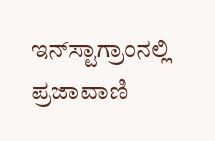ಇನ್‌ಸ್ಟಾಗ್ರಾಂನಲ್ಲಿ ಪ್ರಜಾವಾಣಿ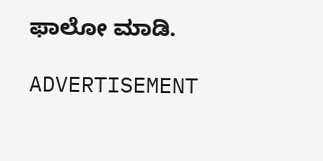ಫಾಲೋ ಮಾಡಿ.

ADVERTISEMENT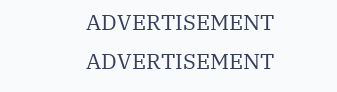ADVERTISEMENT
ADVERTISEMENT